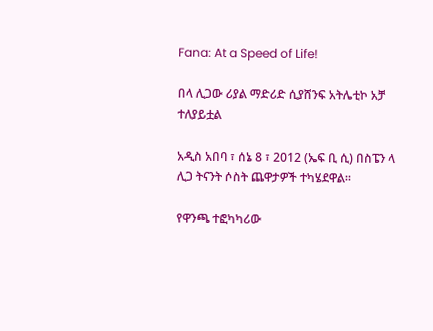Fana: At a Speed of Life!

በላ ሊጋው ሪያል ማድሪድ ሲያሸንፍ አትሌቲኮ አቻ ተለያይቷል

አዲስ አበባ ፣ ሰኔ 8 ፣ 2012 (ኤፍ ቢ ሲ) በስፔን ላ ሊጋ ትናንት ሶስት ጨዋታዎች ተካሄደዋል።

የዋንጫ ተፎካካሪው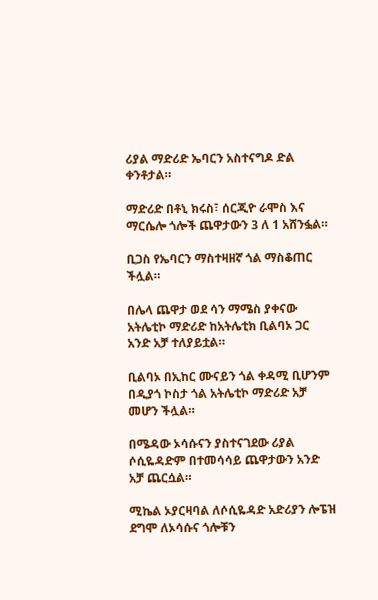ሪያል ማድሪድ ኤባርን አስተናግዶ ድል ቀንቶታል።

ማድሪድ በቶኒ ክሩስ፣ ሰርጂዮ ራሞስ እና ማርሴሎ ጎሎች ጨዋታውን 3 ለ 1 አሸንፏል።

ቢጋስ የኤባርን ማስተዛዘኛ ጎል ማስቆጠር ችሏል።

በሌላ ጨዋታ ወደ ሳን ማሜስ ያቀናው አትሌቲኮ ማድሪድ ከአትሌቲክ ቢልባኦ ጋር አንድ አቻ ተለያይቷል።

ቢልባኦ በኢከር ሙናይን ጎል ቀዳሚ ቢሆንም በዲያጎ ኮስታ ጎል አትሌቲኮ ማድሪድ አቻ መሆን ችሏል።

በሜዳው ኦሳሱናን ያስተናገደው ሪያል ሶሲዬዳድም በተመሳሳይ ጨዋታውን አንድ አቻ ጨርሷል።

ሚኬል ኦያርዛባል ለሶሲዬዳድ አድሪያን ሎፔዝ ደግሞ ለኦሳሱና ጎሎቹን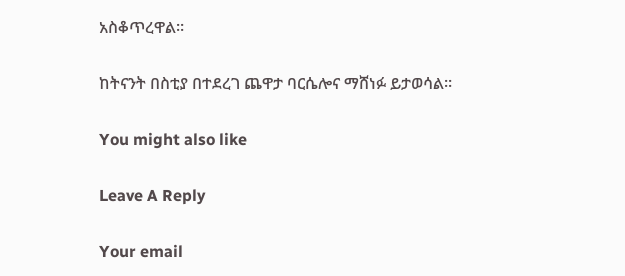አስቆጥረዋል።

ከትናንት በስቲያ በተደረገ ጨዋታ ባርሴሎና ማሸነፉ ይታወሳል።

You might also like

Leave A Reply

Your email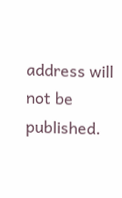address will not be published.